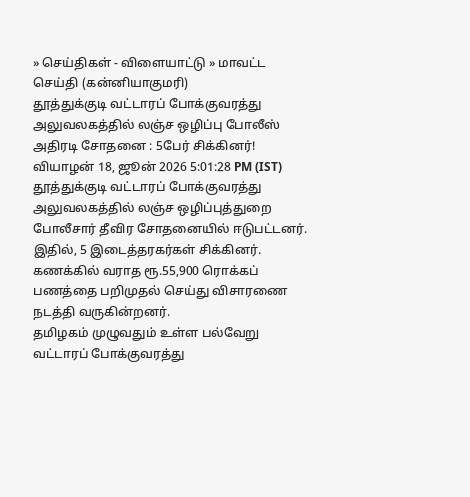» செய்திகள் - விளையாட்டு » மாவட்ட செய்தி (கன்னியாகுமரி)
தூத்துக்குடி வட்டாரப் போக்குவரத்து அலுவலகத்தில் லஞ்ச ஒழிப்பு போலீஸ் அதிரடி சோதனை : 5பேர் சிக்கினர்!
வியாழன் 18, ஜூன் 2026 5:01:28 PM (IST)
தூத்துக்குடி வட்டாரப் போக்குவரத்து அலுவலகத்தில் லஞ்ச ஒழிப்புத்துறை போலீசார் தீவிர சோதனையில் ஈடுபட்டனர். இதில், 5 இடைத்தரகர்கள் சிக்கினர். கணக்கில் வராத ரூ.55,900 ரொக்கப் பணத்தை பறிமுதல் செய்து விசாரணை நடத்தி வருகின்றனர்.
தமிழகம் முழுவதும் உள்ள பல்வேறு வட்டாரப் போக்குவரத்து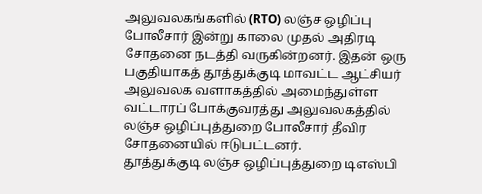அலுவலகங்களில் (RTO) லஞ்ச ஒழிப்பு போலீசார் இன்று காலை முதல் அதிரடி சோதனை நடத்தி வருகின்றனர். இதன் ஒரு பகுதியாகத் தூத்துக்குடி மாவட்ட ஆட்சியர் அலுவலக வளாகத்தில் அமைந்துள்ள வட்டாரப் போக்குவரத்து அலுவலகத்தில் லஞ்ச ஒழிப்புத்துறை போலீசார் தீவிர சோதனையில் ஈடுபட்டனர்.
தூத்துக்குடி லஞ்ச ஒழிப்புத்துறை டிஎஸ்பி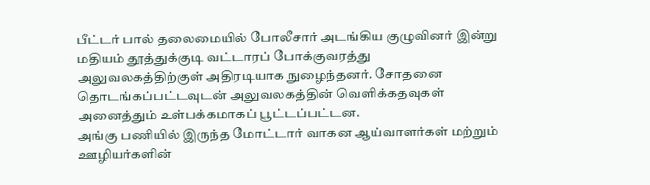பீட்டர் பால் தலைமையில் போலீசார் அடங்கிய குழுவினர் இன்று மதியம் தூத்துக்குடி வட்டாரப் போக்குவரத்து அலுவலகத்திற்குள் அதிரடியாக நுழைந்தனர். சோதனை தொடங்கப்பட்டவுடன் அலுவலகத்தின் வெளிக்கதவுகள் அனைத்தும் உள்பக்கமாகப் பூட்டப்பட்டன.
அங்கு பணியில் இருந்த மோட்டார் வாகன ஆய்வாளர்கள் மற்றும் ஊழியர்களின்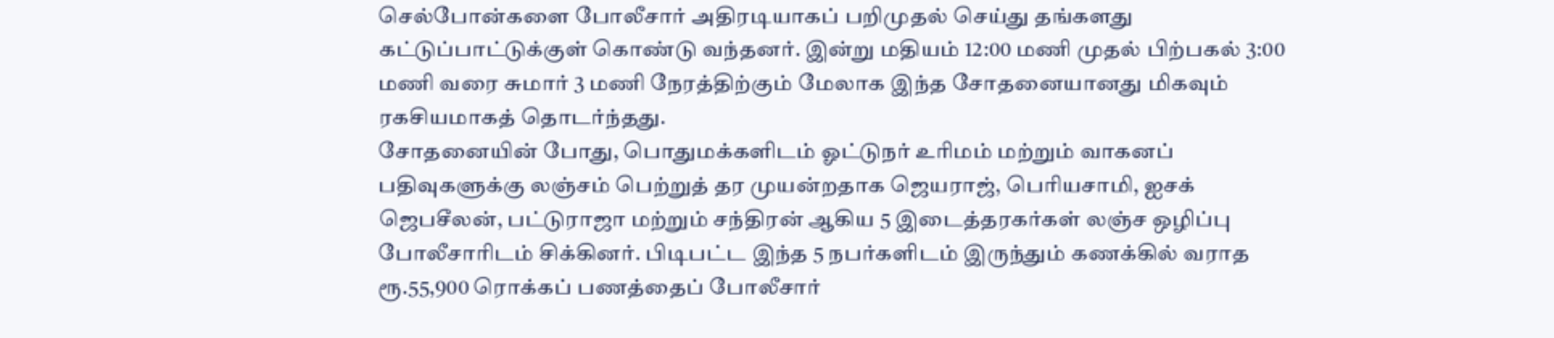செல்போன்களை போலீசார் அதிரடியாகப் பறிமுதல் செய்து தங்களது கட்டுப்பாட்டுக்குள் கொண்டு வந்தனர். இன்று மதியம் 12:00 மணி முதல் பிற்பகல் 3:00 மணி வரை சுமார் 3 மணி நேரத்திற்கும் மேலாக இந்த சோதனையானது மிகவும் ரகசியமாகத் தொடர்ந்தது.
சோதனையின் போது, பொதுமக்களிடம் ஓட்டுநர் உரிமம் மற்றும் வாகனப் பதிவுகளுக்கு லஞ்சம் பெற்றுத் தர முயன்றதாக ஜெயராஜ், பெரியசாமி, ஐசக் ஜெபசீலன், பட்டுராஜா மற்றும் சந்திரன் ஆகிய 5 இடைத்தரகர்கள் லஞ்ச ஒழிப்பு போலீசாரிடம் சிக்கினர். பிடிபட்ட இந்த 5 நபர்களிடம் இருந்தும் கணக்கில் வராத ரூ.55,900 ரொக்கப் பணத்தைப் போலீசார்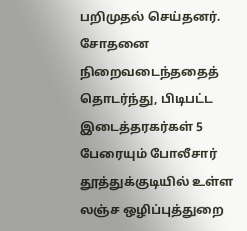பறிமுதல் செய்தனர்.
சோதனை நிறைவடைந்ததைத் தொடர்ந்து, பிடிபட்ட இடைத்தரகர்கள் 5 பேரையும் போலீசார் தூத்துக்குடியில் உள்ள லஞ்ச ஒழிப்புத்துறை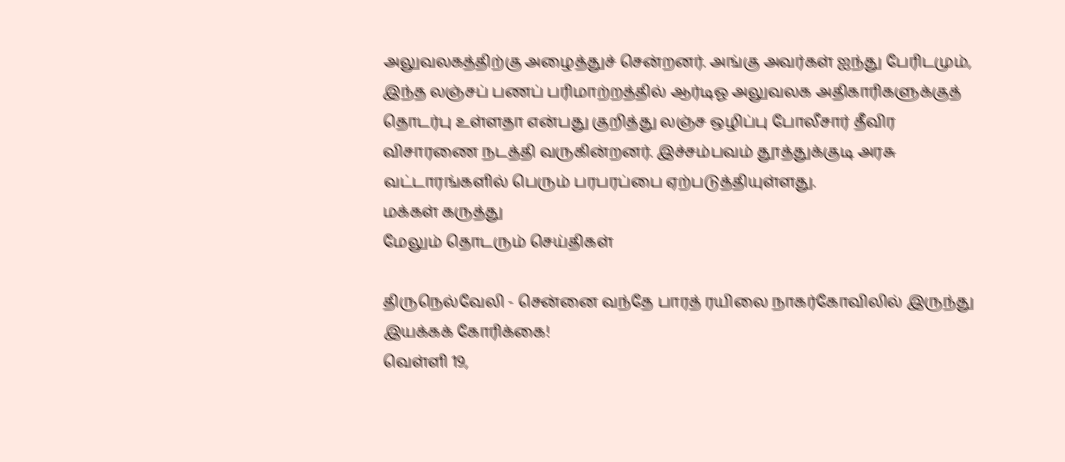அலுவலகத்திற்கு அழைத்துச் சென்றனர். அங்கு அவர்கள் ஐந்து பேரிடமும், இந்த லஞ்சப் பணப் பரிமாற்றத்தில் ஆர்டிஓ அலுவலக அதிகாரிகளுக்குத் தொடர்பு உள்ளதா என்பது குறித்து லஞ்ச ஒழிப்பு போலீசார் தீவிர விசாரணை நடத்தி வருகின்றனர். இச்சம்பவம் தூத்துக்குடி அரசு வட்டாரங்களில் பெரும் பரபரப்பை ஏற்படுத்தியுள்ளது.
மக்கள் கருத்து
மேலும் தொடரும் செய்திகள்

திருநெல்வேலி - சென்னை வந்தே பாரத் ரயிலை நாகர்கோவிலில் இருந்து இயக்கக் கோரிக்கை!
வெள்ளி 19,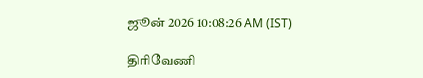ஜூன் 2026 10:08:26 AM (IST)

திரிவேணி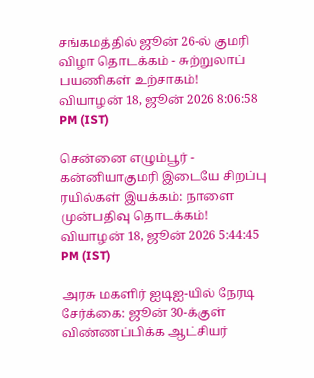சங்கமத்தில் ஜூன் 26-ல் குமரி விழா தொடக்கம் - சுற்றுலாப் பயணிகள் உற்சாகம்!
வியாழன் 18, ஜூன் 2026 8:06:58 PM (IST)

சென்னை எழும்பூர் - கன்னியாகுமரி இடையே சிறப்பு ரயில்கள் இயக்கம்: நாளை முன்பதிவு தொடக்கம்!
வியாழன் 18, ஜூன் 2026 5:44:45 PM (IST)

அரசு மகளிர் ஐடிஐ-யில் நேரடி சேர்க்கை: ஜூன் 30-க்குள் விண்ணப்பிக்க ஆட்சியர்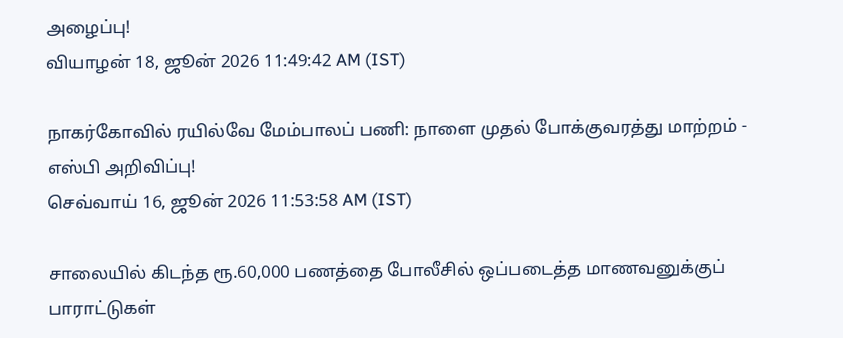அழைப்பு!
வியாழன் 18, ஜூன் 2026 11:49:42 AM (IST)

நாகர்கோவில் ரயில்வே மேம்பாலப் பணி: நாளை முதல் போக்குவரத்து மாற்றம் - எஸ்பி அறிவிப்பு!
செவ்வாய் 16, ஜூன் 2026 11:53:58 AM (IST)

சாலையில் கிடந்த ரூ.60,000 பணத்தை போலீசில் ஒப்படைத்த மாணவனுக்குப் பாராட்டுகள்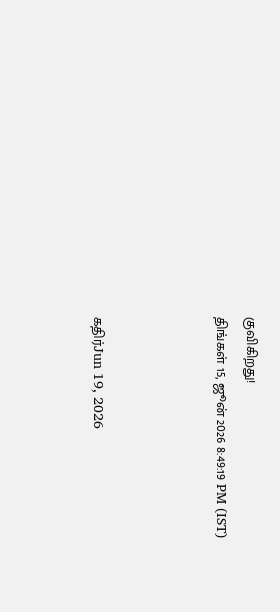குவிகிறது!
திங்கள் 15, ஜூன் 2026 8:49:19 PM (IST)



கதிர்Jun 19, 2026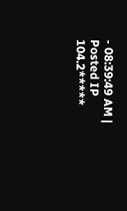- 08:39:49 AM | Posted IP 104.2*****